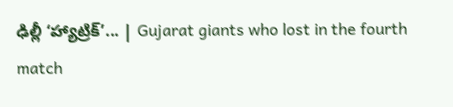ఢిల్లీ ‘హ్యాట్రిక్‌’... | Gujarat giants who lost in the fourth match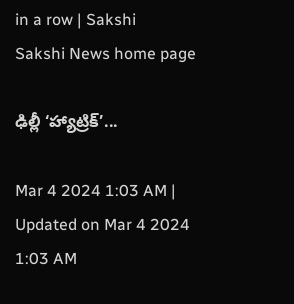in a row | Sakshi
Sakshi News home page

ఢిల్లీ ‘హ్యాట్రిక్‌’...

Mar 4 2024 1:03 AM | Updated on Mar 4 2024 1:03 AM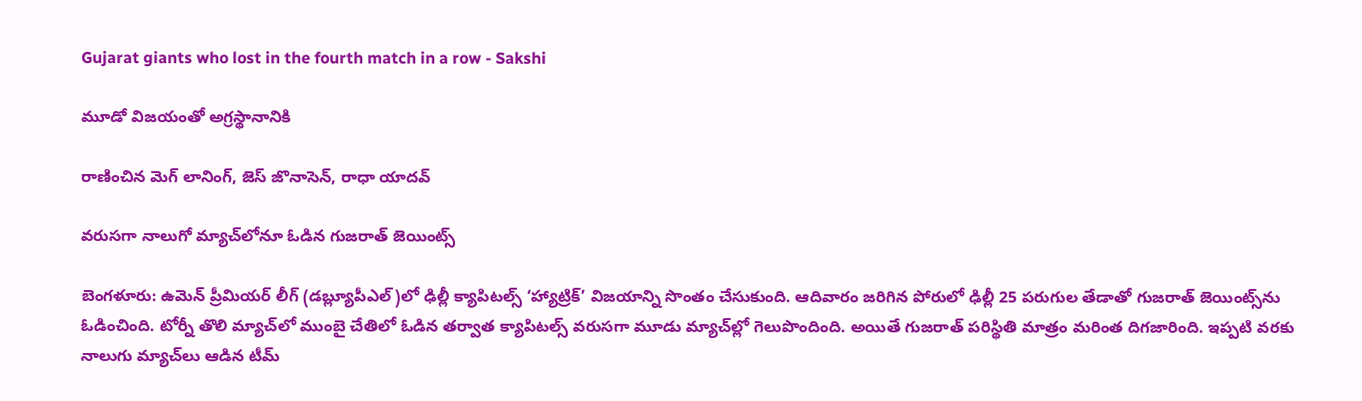Gujarat giants who lost in the fourth match in a row - Sakshi

మూడో విజయంతో అగ్రస్థానానికి

రాణించిన మెగ్‌ లానింగ్, జెస్‌ జొనాసెన్, రాధా యాదవ్‌

వరుసగా నాలుగో మ్యాచ్‌లోనూ ఓడిన గుజరాత్‌ జెయింట్స్‌

బెంగళూరు: ఉమెన్‌ ప్రీమియర్‌ లీగ్‌ (డబ్ల్యూపీఎల్‌)లో ఢిల్లీ క్యాపిటల్స్‌ ‘హ్యాట్రిక్‌’ విజయాన్ని సొంతం చేసుకుంది. ఆదివారం జరిగిన పోరులో ఢిల్లీ 25 పరుగుల తేడాతో గుజరాత్‌ జెయింట్స్‌ను ఓడించింది. టోర్నీ తొలి మ్యాచ్‌లో ముంబై చేతిలో ఓడిన తర్వాత క్యాపిటల్స్‌ వరుసగా మూడు మ్యాచ్‌ల్లో గెలుపొందింది. అయితే గుజరాత్‌ పరిస్థితి మాత్రం మరింత దిగజారింది. ఇప్పటి వరకు నాలుగు మ్యాచ్‌లు ఆడిన టీమ్‌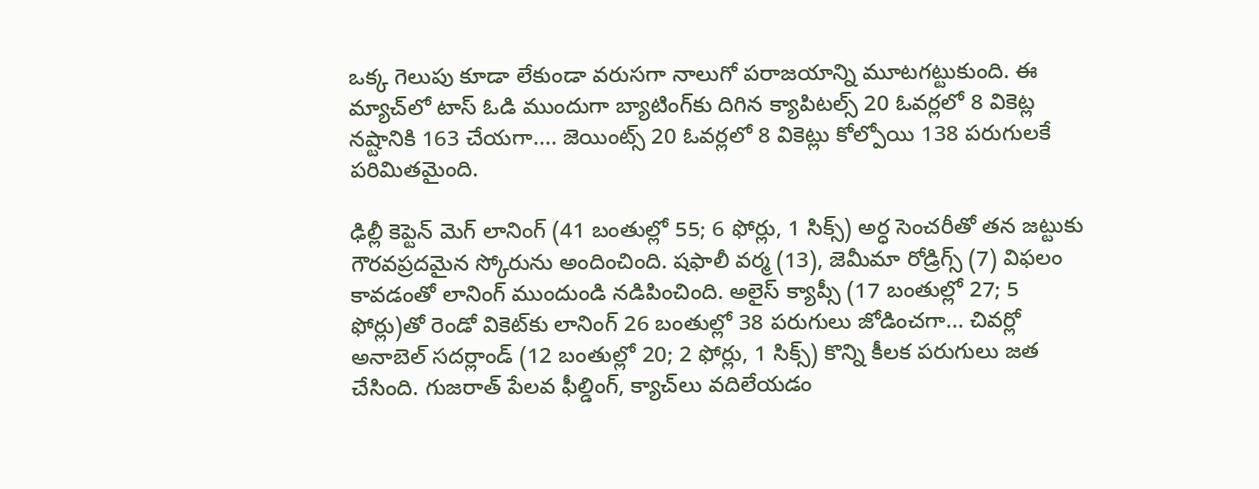ఒక్క గెలుపు కూడా లేకుండా వరుసగా నాలుగో పరాజయాన్ని మూటగట్టుకుంది. ఈ మ్యాచ్‌లో టాస్‌ ఓడి ముందుగా బ్యాటింగ్‌కు దిగిన క్యాపిటల్స్‌ 20 ఓవర్లలో 8 వికెట్ల నష్టానికి 163 చేయగా.... జెయింట్స్‌ 20 ఓవర్లలో 8 వికెట్లు కోల్పోయి 138 పరుగులకే పరిమితమైంది.

ఢిల్లీ కెప్టెన్ మెగ్‌ లానింగ్‌ (41 బంతుల్లో 55; 6 ఫోర్లు, 1 సిక్స్‌) అర్ధ సెంచరీతో తన జట్టుకు గౌరవప్రదమైన స్కోరును అందించింది. షఫాలీ వర్మ (13), జెమీమా రోడ్రిగ్స్‌ (7) విఫలం కావడంతో లానింగ్‌ ముందుండి నడిపించింది. అలైస్‌ క్యాప్సీ (17 బంతుల్లో 27; 5 ఫోర్లు)తో రెండో వికెట్‌కు లానింగ్‌ 26 బంతుల్లో 38 పరుగులు జోడించగా... చివర్లో అనాబెల్‌ సదర్లాండ్‌ (12 బంతుల్లో 20; 2 ఫోర్లు, 1 సిక్స్‌) కొన్ని కీలక పరుగులు జత చేసింది. గుజరాత్‌ పేలవ ఫీల్డింగ్, క్యాచ్‌లు వదిలేయడం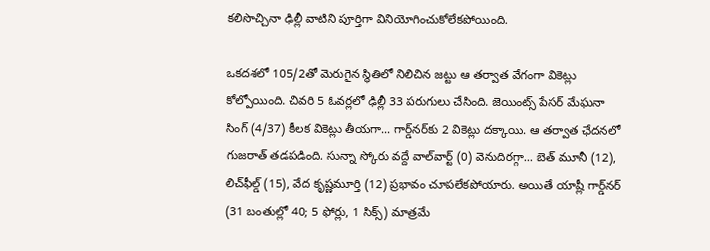కలిసొచ్చినా ఢిల్లీ వాటిని పూర్తిగా వినియోగించుకోలేకపోయింది.

ఒకదశలో 105/2తో మెరుగైన స్థితిలో నిలిచిన జట్టు ఆ తర్వాత వేగంగా వికెట్లు కోల్పోయింది. చివరి 5 ఓవర్లలో ఢిల్లీ 33 పరుగులు చేసింది. జెయింట్స్‌ పేసర్‌ మేఘనా సింగ్‌ (4/37) కీలక వికెట్లు తీయగా... గార్డ్‌నర్‌కు 2 వికెట్లు దక్కాయి. ఆ తర్వాత ఛేదనలో గుజరాత్‌ తడపడింది. సున్నా స్కోరు వద్దే వాల్‌వార్ట్‌ (0) వెనుదిరగ్గా... బెత్‌ మూనీ (12), లిచ్‌ఫీల్డ్‌ (15), వేద కృష్ణమూర్తి (12) ప్రభావం చూపలేకపోయారు. అయితే యాష్లీ గార్డ్‌నర్‌ (31 బంతుల్లో 40; 5 ఫోర్లు, 1 సిక్స్‌) మాత్రమే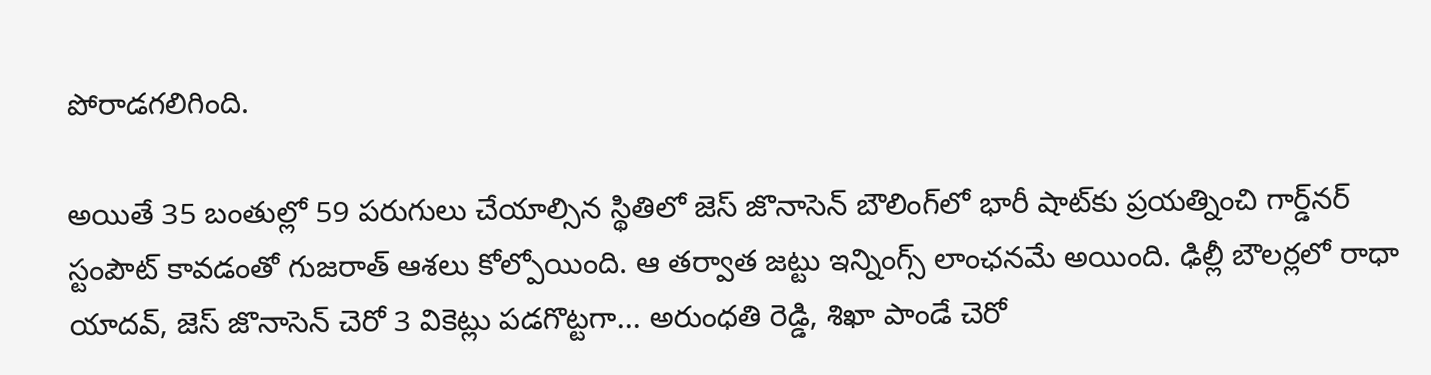పోరాడగలిగింది.

అయితే 35 బంతుల్లో 59 పరుగులు చేయాల్సిన స్థితిలో జెస్‌ జొనాసెన్‌ బౌలింగ్‌లో భారీ షాట్‌కు ప్రయత్నించి గార్డ్‌నర్‌ స్టంపౌట్‌ కావడంతో గుజరాత్‌ ఆశలు కోల్పోయింది. ఆ తర్వాత జట్టు ఇన్నింగ్స్‌ లాంఛనమే అయింది. ఢిల్లీ బౌలర్లలో రాధా యాదవ్, జెస్‌ జొనాసెన్‌ చెరో 3 వికెట్లు పడగొట్టగా... అరుంధతి రెడ్డి, శిఖా పాండే చెరో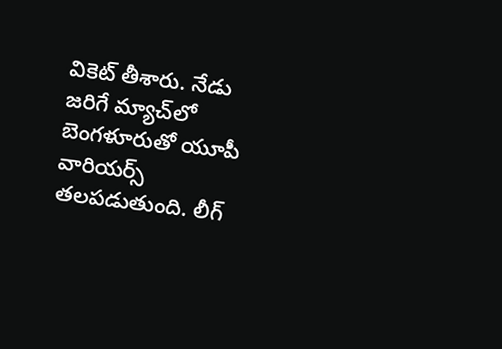వికెట్‌ తీశారు. నేడు జరిగే మ్యాచ్‌లో బెంగళూరుతో యూపీ వారియర్స్‌ తలపడుతుంది. లీగ్‌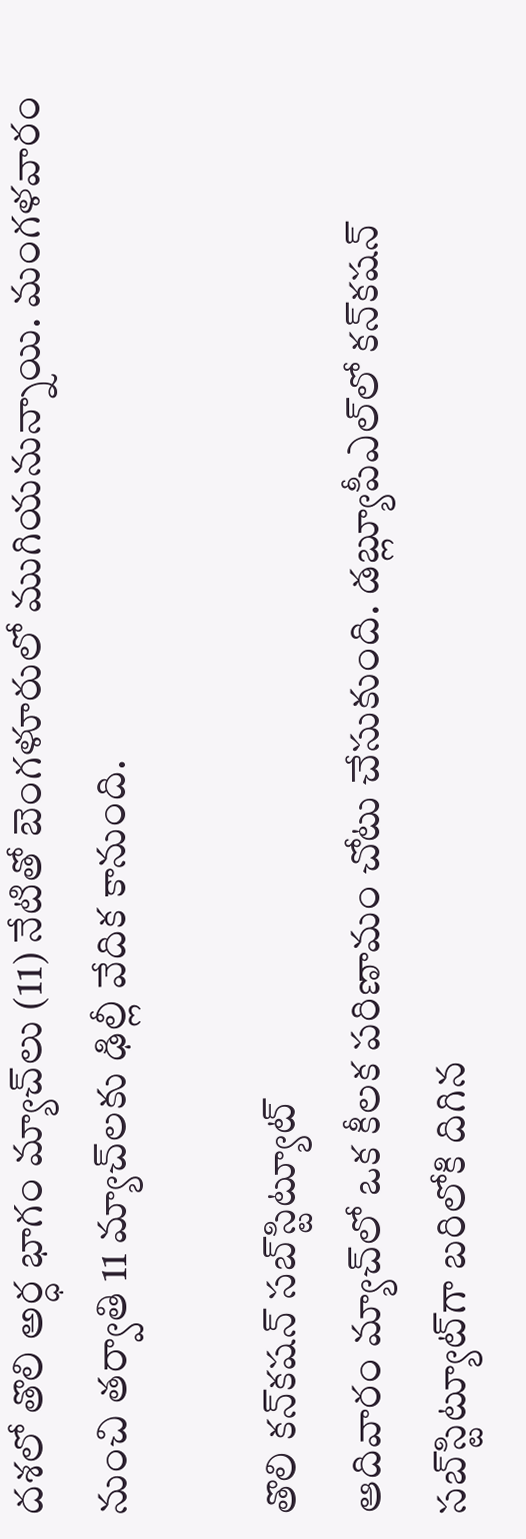దశలో తొలి అర్ధ భాగం మ్యాచ్‌లు (11) నేటితో బెంగళూరులో ముగియనున్నాయి. మంగళవారం నుంచి తర్వాతి 11 మ్యాచ్‌లకు ఢిల్లీ వేదిక కానుంది.

తొలి కన్‌కషన్‌ సబ్‌స్టిట్యూట్‌
ఆదివారం మ్యాచ్‌లో ఒక కీలక పరిణామం చోటు చేసుకుంది. డబ్ల్యూపీఎల్‌లో కన్‌కషన్‌ సబ్‌స్టిట్యూట్‌గా బరిలోకి దిగిన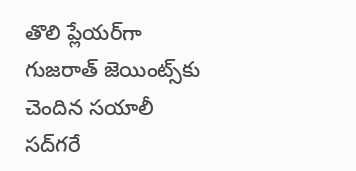తొలి ప్లేయర్‌గా గుజరాత్‌ జెయింట్స్‌కు చెందిన సయాలీ సద్‌గరే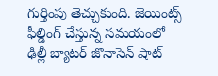గుర్తింపు తెచ్చుకుంది. జెయింట్స్‌ ఫీల్డింగ్‌ చేస్తున్న సమయంలో ఢిల్లీ బ్యాటర్‌ జొనాసెన్‌ షాట్‌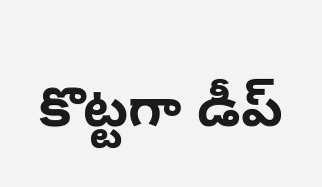కొట్టగా డీప్‌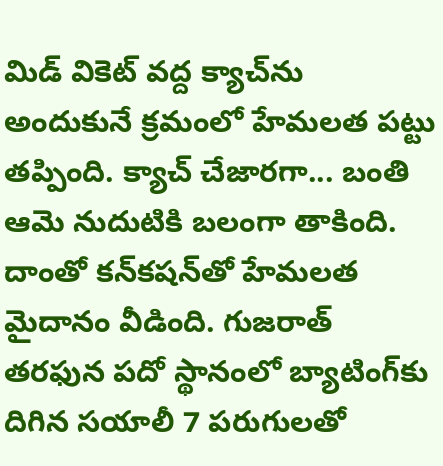మిడ్‌ వికెట్‌ వద్ద క్యాచ్‌ను అందుకునే క్రమంలో హేమలత పట్టు తప్పింది. క్యాచ్‌ చేజారగా... బంతి ఆమె నుదుటికి బలంగా తాకింది. దాంతో కన్‌కషన్‌తో హేమలత మైదానం వీడింది. గుజరాత్‌ తరఫున పదో స్థానంలో బ్యాటింగ్‌కు దిగిన సయాలీ 7 పరుగులతో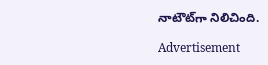నాటౌట్‌గా నిలిచింది.

Advertisement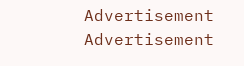Advertisement
Advertisement